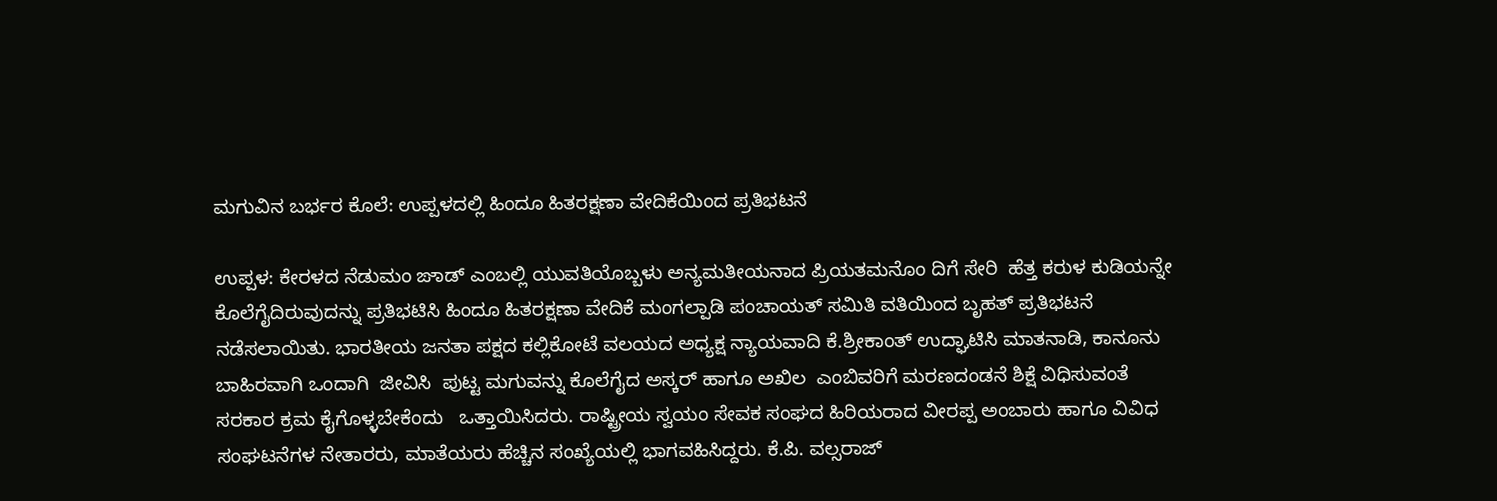ಮಗುವಿನ ಬರ್ಭರ ಕೊಲೆ: ಉಪ್ಪಳದಲ್ಲಿ ಹಿಂದೂ ಹಿತರಕ್ಷಣಾ ವೇದಿಕೆಯಿಂದ ಪ್ರತಿಭಟನೆ

ಉಪ್ಪಳ: ಕೇರಳದ ನೆಡುಮಂ ಙಾಡ್ ಎಂಬಲ್ಲಿ ಯುವತಿಯೊಬ್ಬಳು ಅನ್ಯಮತೀಯನಾದ ಪ್ರಿಯತಮನೊಂ ದಿಗೆ ಸೇರಿ  ಹೆತ್ತ ಕರುಳ ಕುಡಿಯನ್ನೇ ಕೊಲೆಗೈದಿರುವುದನ್ನು ಪ್ರತಿಭಟಿಸಿ ಹಿಂದೂ ಹಿತರಕ್ಷಣಾ ವೇದಿಕೆ ಮಂಗಲ್ಪಾಡಿ ಪಂಚಾಯತ್ ಸಮಿತಿ ವತಿಯಿಂದ ಬೃಹತ್ ಪ್ರತಿಭಟನೆ ನಡೆಸಲಾಯಿತು. ಭಾರತೀಯ ಜನತಾ ಪಕ್ಷದ ಕಲ್ಲಿಕೋಟೆ ವಲಯದ ಅಧ್ಯಕ್ಷ ನ್ಯಾಯವಾದಿ ಕೆ.ಶ್ರೀಕಾಂತ್ ಉದ್ಘಾಟಿಸಿ ಮಾತನಾಡಿ, ಕಾನೂನು ಬಾಹಿರವಾಗಿ ಒಂದಾಗಿ  ಜೀವಿಸಿ  ಪುಟ್ಟ ಮಗುವನ್ನು ಕೊಲೆಗೈದ ಅಸ್ಕರ್ ಹಾಗೂ ಅಖಿಲ  ಎಂಬಿವರಿಗೆ ಮರಣದಂಡನೆ ಶಿಕ್ಷೆ ವಿಧಿಸುವಂತೆ ಸರಕಾರ ಕ್ರಮ ಕೈಗೊಳ್ಳಬೇಕೆಂದು   ಒತ್ತಾಯಿಸಿದರು. ರಾಷ್ಟ್ರೀಯ ಸ್ವಯಂ ಸೇವಕ ಸಂಘದ ಹಿರಿಯರಾದ ವೀರಪ್ಪ ಅಂಬಾರು ಹಾಗೂ ವಿವಿಧ ಸಂಘಟನೆಗಳ ನೇತಾರರು, ಮಾತೆಯರು ಹೆಚ್ಚಿನ ಸಂಖ್ಯೆಯಲ್ಲಿ ಭಾಗವಹಿಸಿದ್ದರು. ಕೆ.ಪಿ. ವಲ್ಸರಾಜ್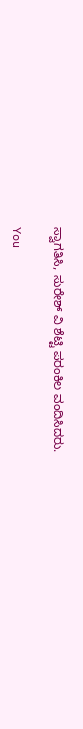ಸ್ವಾಗತಿಸಿ, ಸುರೇಶ್ ವಿ ಶೆಟ್ಟಿ ಪರಂಕಿಲ ವಂದಿಸಿದರು.

You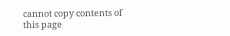cannot copy contents of this page